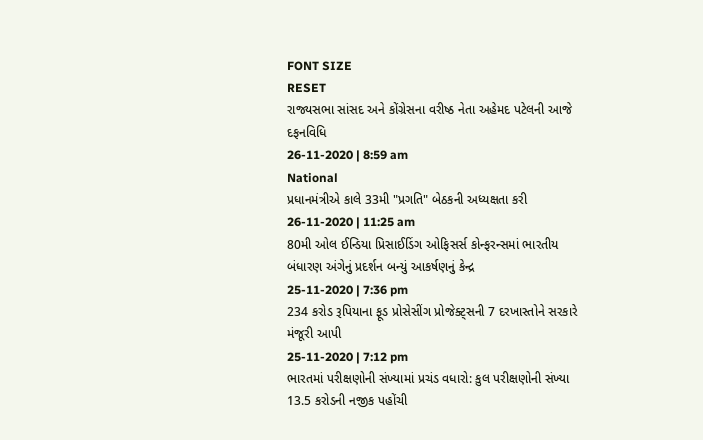FONT SIZE
RESET
રાજ્યસભા સાંસદ અને કોંગ્રેસના વરીષ્ઠ નેતા અહેમદ પટેલની આજે દફનવિધિ
26-11-2020 | 8:59 am
National
પ્રધાનમંત્રીએ કાલે 33મી "પ્રગતિ" બેઠકની અધ્યક્ષતા કરી
26-11-2020 | 11:25 am
80મી ઓલ ઈન્ડિયા પ્રિસાઈડિંગ ઓફિસર્સ કોન્ફરન્સમાં ભારતીય બંધારણ અંગેનું પ્રદર્શન બન્યું આકર્ષણનું કેન્દ્ર
25-11-2020 | 7:36 pm
234 કરોડ રૂપિયાના ફૂડ પ્રોસેસીંગ પ્રોજેક્ટ્સની 7 દરખાસ્તોને સરકારે મંજૂરી આપી
25-11-2020 | 7:12 pm
ભારતમાં પરીક્ષણોની સંખ્યામાં પ્રચંડ વધારો: કુલ પરીક્ષણોની સંખ્યા 13.5 કરોડની નજીક પહોંચી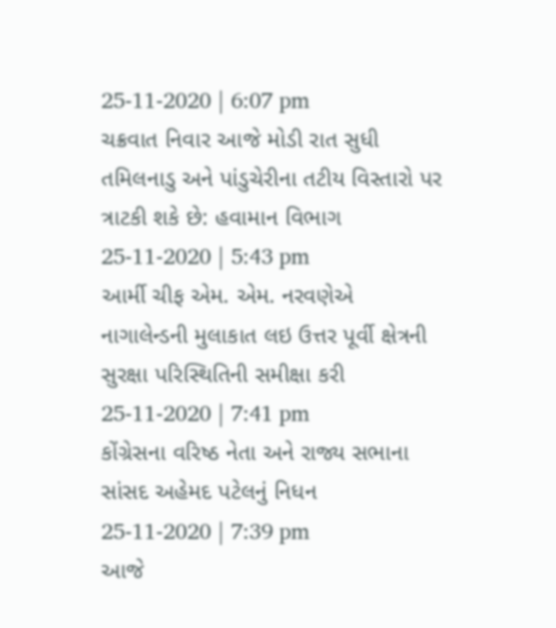25-11-2020 | 6:07 pm
ચક્રવાત નિવાર આજે મોડી રાત સુધી તમિલનાડુ અને પાંડુચેરીના તટીય વિસ્તારો પર ત્રાટકી શકે છે: હવામાન વિભાગ
25-11-2020 | 5:43 pm
આર્મી ચીફ એમ. એમ. નરવણેએ નાગાલેન્ડની મુલાકાત લઇ ઉત્તર પૂર્વી ક્ષેત્રની સુરક્ષા પરિસ્થિતિની સમીક્ષા કરી
25-11-2020 | 7:41 pm
કોંગ્રેસના વરિષ્ઠ નેતા અને રાજ્ય સભાના સાંસદ અહેમદ પટેલનું નિધન
25-11-2020 | 7:39 pm
આજે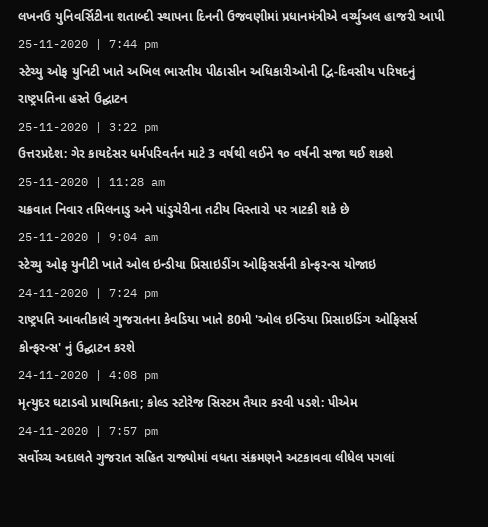લખનઉ યુનિવર્સિટીના શતાબ્દી સ્થાપના દિનની ઉજવણીમાં પ્રધાનમંત્રીએ વર્ચ્યુઅલ હાજરી આપી
25-11-2020 | 7:44 pm
સ્ટેચ્યુ ઓફ યુનિટી ખાતે અખિલ ભારતીય પીઠાસીન અધિકારીઓની દ્વિ-દિવસીય પરિષદનું રાષ્ટ્રપતિના હસ્તે ઉદ્ઘાટન
25-11-2020 | 3:22 pm
ઉત્તરપ્રદેશ: ગેર કાયદેસર ધર્મપરિવર્તન માટે 3 વર્ષથી લઈને ૧૦ વર્ષની સજા થઈ શકશે
25-11-2020 | 11:28 am
ચક્રવાત નિવાર તમિલનાડુ અને પાંડુચેરીના તટીય વિસ્તારો પર ત્રાટકી શકે છે
25-11-2020 | 9:04 am
સ્ટેચ્યુ ઓફ યુનીટી ખાતે ઓલ ઇન્ડીયા પ્રિસાઇડીંગ ઓફિસર્સની કોન્ફરન્સ યોજાઇ
24-11-2020 | 7:24 pm
રાષ્ટ્રપતિ આવતીકાલે ગુજરાતના કેવડિયા ખાતે 80મી 'ઓલ ઇન્ડિયા પ્રિસાઇડિંગ ઓફિસર્સ કોન્ફરન્સ' નું ઉદ્ઘાટન કરશે
24-11-2020 | 4:08 pm
મૃત્યુદર ઘટાડવો પ્રાથમિકતા; કોલ્ડ સ્ટોરેજ સિસ્ટમ તૈયાર કરવી પડશે: પીએમ
24-11-2020 | 7:57 pm
સર્વોચ્ચ અદાલતે ગુજરાત સહિત રાજ્યોમાં વધતા સંક્રમણને અટકાવવા લીધેલ પગલાં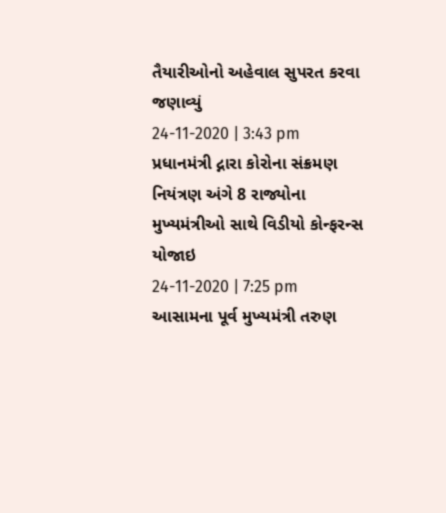તૈયારીઓનો અહેવાલ સુપરત કરવા જણાવ્યું
24-11-2020 | 3:43 pm
પ્રધાનમંત્રી દ્નારા કોરોના સંક્રમણ નિયંત્રણ અંગે 8 રાજ્યોના મુખ્યમંત્રીઓ સાથે વિડીયો કોન્ફરન્સ યોજાઇ
24-11-2020 | 7:25 pm
આસામના પૂર્વ મુખ્યમંત્રી તરુણ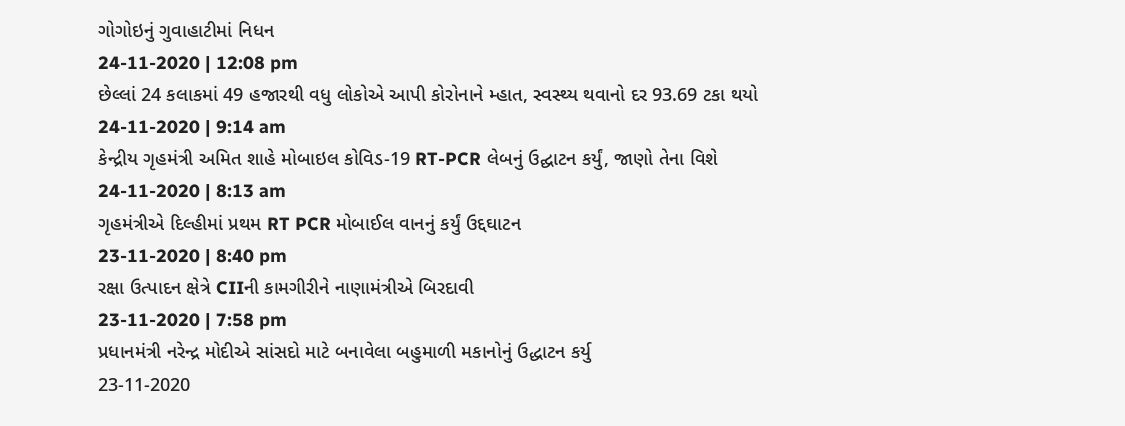ગોગોઇનું ગુવાહાટીમાં નિધન
24-11-2020 | 12:08 pm
છેલ્લાં 24 કલાકમાં 49 હજારથી વધુ લોકોએ આપી કોરોનાને મ્હાત, સ્વસ્થ્ય થવાનો દર 93.69 ટકા થયો
24-11-2020 | 9:14 am
કેન્દ્રીય ગૃહમંત્રી અમિત શાહે મોબાઇલ કોવિડ-19 RT-PCR લેબનું ઉદ્ઘાટન કર્યું, જાણો તેના વિશે
24-11-2020 | 8:13 am
ગૃહમંત્રીએ દિલ્હીમાં પ્રથમ RT PCR મોબાઈલ વાનનું કર્યું ઉદ્દઘાટન
23-11-2020 | 8:40 pm
રક્ષા ઉત્પાદન ક્ષેત્રે CIIની કામગીરીને નાણામંત્રીએ બિરદાવી
23-11-2020 | 7:58 pm
પ્રધાનમંત્રી નરેન્દ્ર મોદીએ સાંસદો માટે બનાવેલા બહુમાળી મકાનોનું ઉદ્ધાટન કર્યુ
23-11-2020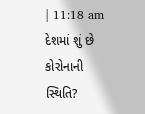| 11:18 am
દેશમાં શું છે કોરોનાની સ્થિતિ?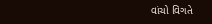વાંચો વિગતે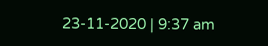23-11-2020 | 9:37 am